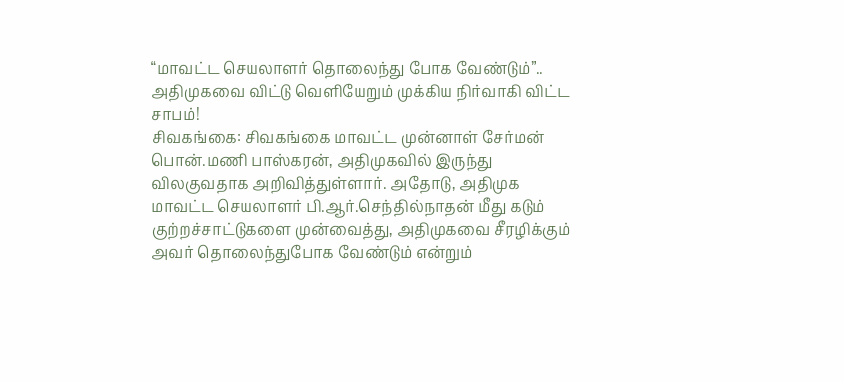“மாவட்ட செயலாளர் தொலைந்து போக வேண்டும்”.. அதிமுகவை விட்டு வெளியேறும் முக்கிய நிர்வாகி விட்ட சாபம்!
சிவகங்கை: சிவகங்கை மாவட்ட முன்னாள் சேர்மன் பொன்.மணி பாஸ்கரன், அதிமுகவில் இருந்து விலகுவதாக அறிவித்துள்ளார். அதோடு, அதிமுக மாவட்ட செயலாளர் பி.ஆர்.செந்தில்நாதன் மீது கடும் குற்றச்சாட்டுகளை முன்வைத்து, அதிமுகவை சீரழிக்கும் அவர் தொலைந்துபோக வேண்டும் என்றும்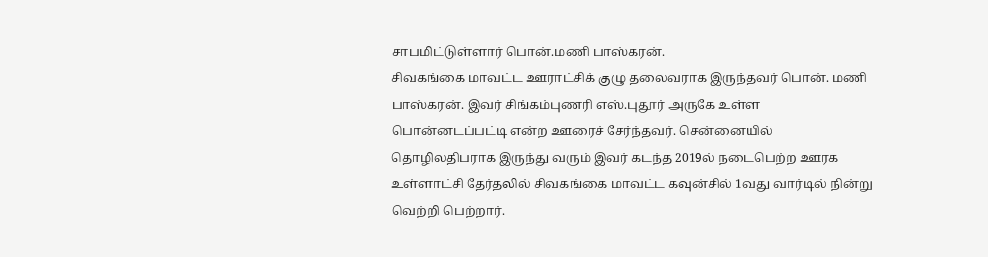சாபமிட்டுள்ளார் பொன்.மணி பாஸ்கரன்.
சிவகங்கை மாவட்ட ஊராட்சிக் குழு தலைவராக இருந்தவர் பொன். மணி பாஸ்கரன். இவர் சிங்கம்புணரி எஸ்.புதூர் அருகே உள்ள பொன்னடப்பட்டி என்ற ஊரைச் சேர்ந்தவர். சென்னையில் தொழிலதிபராக இருந்து வரும் இவர் கடந்த 2019ல் நடைபெற்ற ஊரக உள்ளாட்சி தேர்தலில் சிவகங்கை மாவட்ட கவுன்சில் 1வது வார்டில் நின்று வெற்றி பெற்றார்.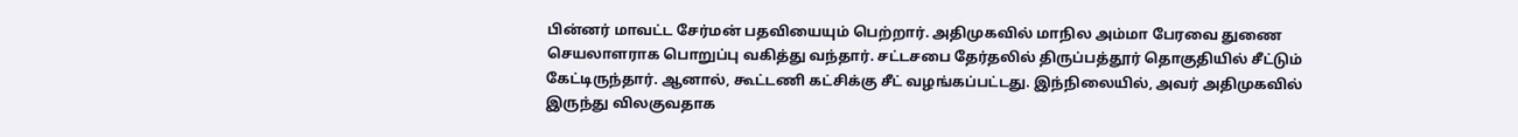பின்னர் மாவட்ட சேர்மன் பதவியையும் பெற்றார். அதிமுகவில் மாநில அம்மா பேரவை துணை செயலாளராக பொறுப்பு வகித்து வந்தார். சட்டசபை தேர்தலில் திருப்பத்தூர் தொகுதியில் சீட்டும் கேட்டிருந்தார். ஆனால், கூட்டணி கட்சிக்கு சீட் வழங்கப்பட்டது. இந்நிலையில், அவர் அதிமுகவில் இருந்து விலகுவதாக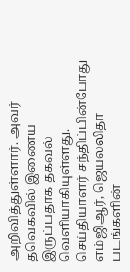அறிவித்துள்ளார். அவர் தவெகவில் இணைய இருப்பதாக தகவல் வெளியாகியுள்ளது.
செய்தியாளர் சந்திப்பின்போது எம்ஜிஆர், ஜெயலலிதா படங்களின்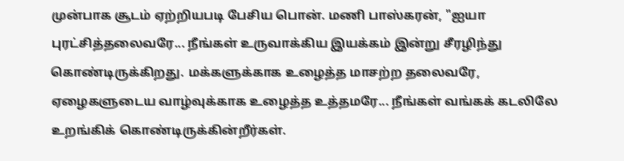முன்பாக சூடம் ஏற்றியபடி பேசிய பொன். மணி பாஸ்கரன், "ஐயா புரட்சித்தலைவரே... நீங்கள் உருவாக்கிய இயக்கம் இன்று சீரழிந்து கொண்டிருக்கிறது. மக்களுக்காக உழைத்த மாசற்ற தலைவரே, ஏழைகளுடைய வாழ்வுக்காக உழைத்த உத்தமரே... நீங்கள் வங்கக் கடலிலே உறங்கிக் கொண்டிருக்கின்றீர்கள்.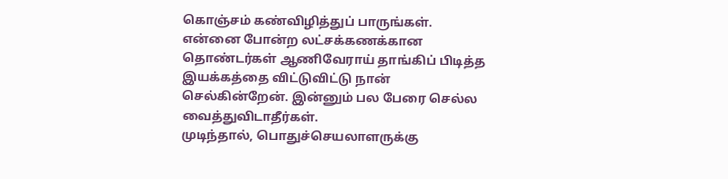கொஞ்சம் கண்விழித்துப் பாருங்கள். என்னை போன்ற லட்சக்கணக்கான தொண்டர்கள் ஆணிவேராய் தாங்கிப் பிடித்த இயக்கத்தை விட்டுவிட்டு நான் செல்கின்றேன். இன்னும் பல பேரை செல்ல வைத்துவிடாதீர்கள்.
முடிந்தால், பொதுச்செயலாளருக்கு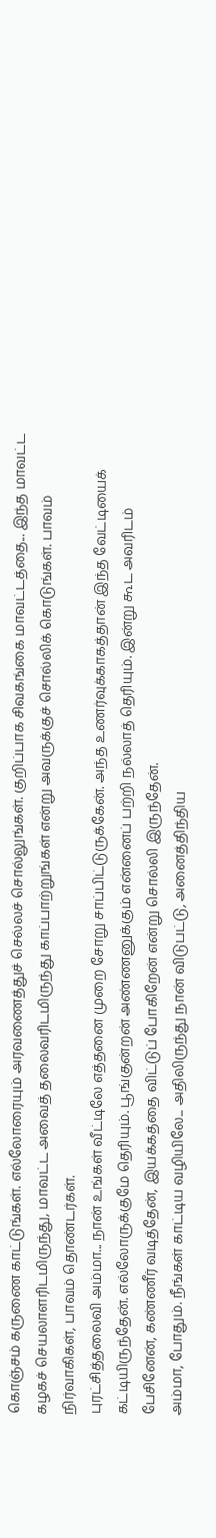கொஞ்சம் கருணை காட்டுங்கள். எல்லோரையும் அரவணைத்துச் செல்லச் சொல்லுங்கள். குறிப்பாக சிவகங்கை மாவட்டத்தை... இந்த மாவட்ட கழகச் செயலாளரிடமிருந்து, மாவட்ட அவைத் தலைவரிடமிருந்து காப்பாற்றுங்கள் என்று அவருக்குச் சொல்லிக் கொடுங்கள். பாவம் நிர்வாகிகள், பாவம் தொண்டர்கள்.
புரட்சித்தலைவி அம்மா... நான் உங்கள் வீட்டிலே எத்தனை முறை சோறு சாப்பிட்டுருக்கேன். அந்த உணர்வுக்காகத்தான் இந்த வேட்டியைக் கட்டியிருந்தேன். எல்லோருக்குமே தெரியும். பூங்குன்றன் அண்ணனுக்கும் என்னைப் பற்றி நல்லாத் தெரியும். இன்று கூட அவரிடம் பேசினேன், கண்ணீர் வடித்தேன், இயக்கத்தை விட்டுப் போகிறேன் என்று சொல்லி இருந்தேன்.
அம்மா, போதும். நீங்கள் காட்டிய வழியிலே... அதிலிருந்து நான் விடுபட்டு, அனைத்திந்திய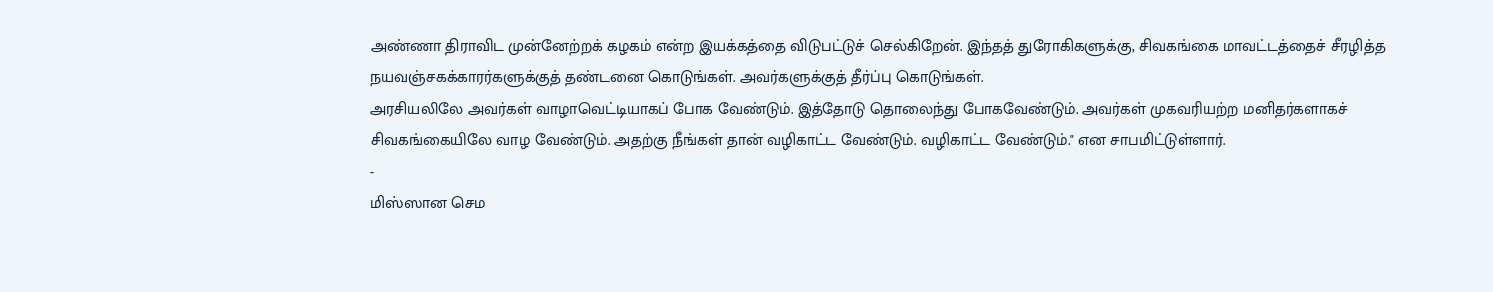அண்ணா திராவிட முன்னேற்றக் கழகம் என்ற இயக்கத்தை விடுபட்டுச் செல்கிறேன். இந்தத் துரோகிகளுக்கு, சிவகங்கை மாவட்டத்தைச் சீரழித்த நயவஞ்சகக்காரர்களுக்குத் தண்டனை கொடுங்கள். அவர்களுக்குத் தீர்ப்பு கொடுங்கள்.
அரசியலிலே அவர்கள் வாழாவெட்டியாகப் போக வேண்டும். இத்தோடு தொலைந்து போகவேண்டும். அவர்கள் முகவரியற்ற மனிதர்களாகச் சிவகங்கையிலே வாழ வேண்டும். அதற்கு நீங்கள் தான் வழிகாட்ட வேண்டும். வழிகாட்ட வேண்டும்." என சாபமிட்டுள்ளார்.
-
மிஸ்ஸான செம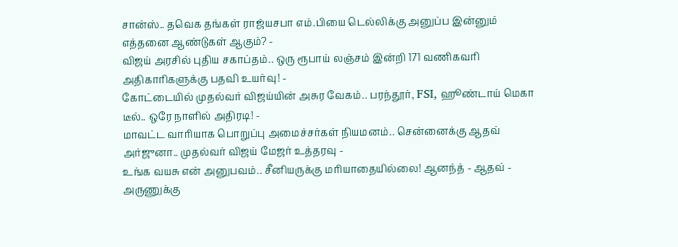சான்ஸ்.. தவெக தங்கள் ராஜ்யசபா எம்.பியை டெல்லிக்கு அனுப்ப இன்னும் எத்தனை ஆண்டுகள் ஆகும்? -
விஜய் அரசில் புதிய சகாப்தம்.. ஒரு ரூபாய் லஞ்சம் இன்றி 171 வணிகவரி அதிகாரிகளுக்கு பதவி உயர்வு! -
கோட்டையில் முதல்வர் விஜய்யின் அசுர வேகம்.. பரந்தூர், FSI, ஹூண்டாய் மெகா டீல்.. ஒரே நாளில் அதிரடி! -
மாவட்ட வாரியாக பொறுப்பு அமைச்சர்கள் நியமனம்.. சென்னைக்கு ஆதவ் அர்ஜுனா.. முதல்வர் விஜய் மேஜர் உத்தரவு -
உங்க வயசு என் அனுபவம்.. சீனியருக்கு மரியாதையில்லை! ஆனந்த் - ஆதவ் - அருணுக்கு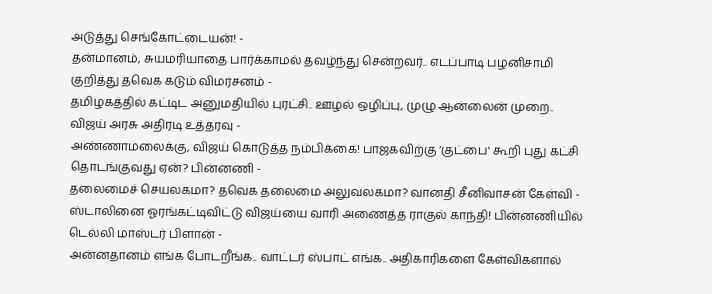அடுத்து செங்கோட்டையன்! -
தன்மானம், சுயமரியாதை பார்க்காமல் தவழ்ந்து சென்றவர்.. எடப்பாடி பழனிசாமி குறித்து தவெக கடும் விமர்சனம் -
தமிழகத்தில் கட்டிட அனுமதியில் புரட்சி.. ஊழல் ஒழிப்பு, முழு ஆன்லைன் முறை.. விஜய் அரசு அதிரடி உத்தரவு -
அண்ணாமலைக்கு, விஜய் கொடுத்த நம்பிக்கை! பாஜகவிற்கு ‘குட்பை' கூறி புது கட்சி தொடங்குவது ஏன்? பின்னணி -
தலைமைச் செயலகமா? தவெக தலைமை அலுவலகமா? வானதி சீனிவாசன் கேள்வி -
ஸ்டாலினை ஓரங்கட்டிவிட்டு விஜய்யை வாரி அணைத்த ராகுல் காந்தி! பின்னணியில் டெல்லி மாஸ்டர் பிளான் -
அன்னதானம் எங்க போடறீங்க.. வாட்டர் ஸ்பாட் எங்க.. அதிகாரிகளை கேள்விகளால்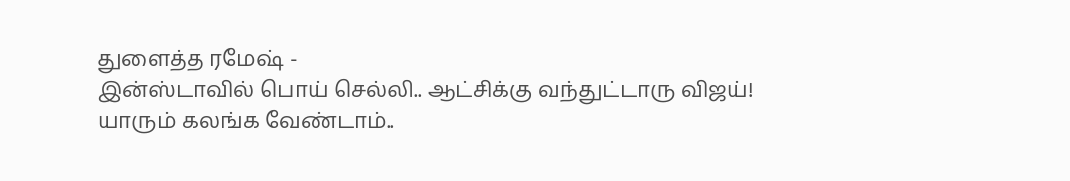துளைத்த ரமேஷ் -
இன்ஸ்டாவில் பொய் செல்லி.. ஆட்சிக்கு வந்துட்டாரு விஜய்! யாரும் கலங்க வேண்டாம்..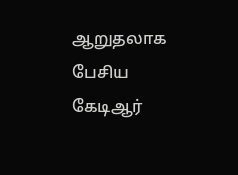ஆறுதலாக பேசிய கேடிஆர்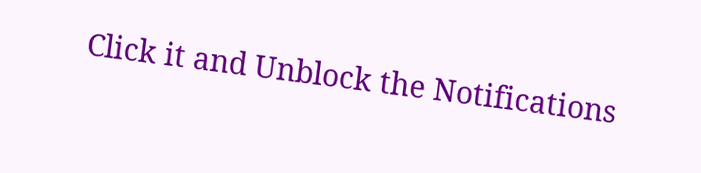Click it and Unblock the Notifications